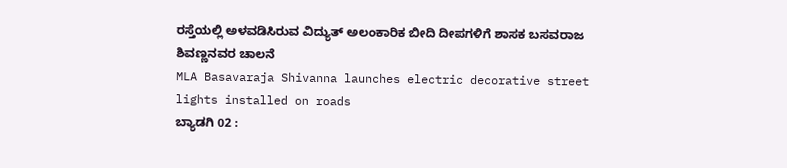ರಸ್ತೆಯಲ್ಲಿ ಅಳವಡಿಸಿರುವ ವಿದ್ಯುತ್ ಅಲಂಕಾರಿಕ ಬೀದಿ ದೀಪಗಳಿಗೆ ಶಾಸಕ ಬಸವರಾಜ ಶಿವಣ್ಣನವರ ಚಾಲನೆ
MLA Basavaraja Shivanna launches electric decorative street lights installed on roads
ಬ್ಯಾಡಗಿ 02 :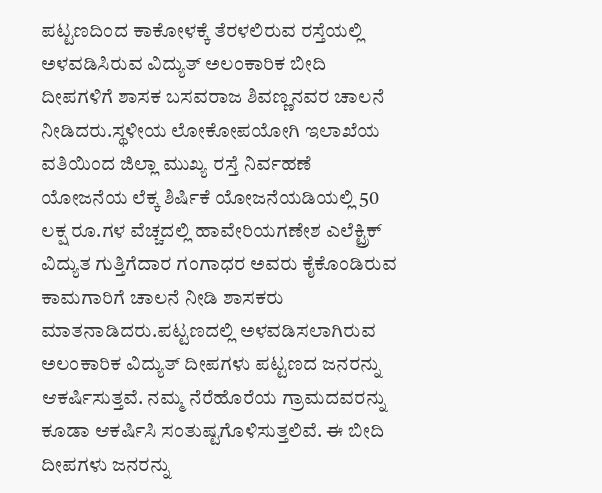ಪಟ್ಟಣದಿಂದ ಕಾಕೋಳಕ್ಕೆ ತೆರಳಲಿರುವ ರಸ್ತೆಯಲ್ಲಿ ಅಳವಡಿಸಿರುವ ವಿದ್ಯುತ್ ಅಲಂಕಾರಿಕ ಬೀದಿ ದೀಪಗಳಿಗೆ ಶಾಸಕ ಬಸವರಾಜ ಶಿವಣ್ಣನವರ ಚಾಲನೆ ನೀಡಿದರು.ಸ್ಥಳೀಯ ಲೋಕೋಪಯೋಗಿ ಇಲಾಖೆಯ ವತಿಯಿಂದ ಜಿಲ್ಲಾ ಮುಖ್ಯ ರಸ್ತೆ ನಿರ್ವಹಣೆ ಯೋಜನೆಯ ಲೆಕ್ಕ ಶಿರ್ಷಿಕೆ ಯೋಜನೆಯಡಿಯಲ್ಲಿ 50 ಲಕ್ಷ ರೂ.ಗಳ ವೆಚ್ಚದಲ್ಲಿ ಹಾವೇರಿಯಗಣೇಶ ಎಲೆಕ್ಟ್ರಿಕ್ ವಿದ್ಯುತ ಗುತ್ತಿಗೆದಾರ ಗಂಗಾಧರ ಅವರು ಕೈಕೊಂಡಿರುವ ಕಾಮಗಾರಿಗೆ ಚಾಲನೆ ನೀಡಿ ಶಾಸಕರು ಮಾತನಾಡಿದರು.ಪಟ್ಟಣದಲ್ಲಿ ಅಳವಡಿಸಲಾಗಿರುವ ಅಲಂಕಾರಿಕ ವಿದ್ಯುತ್ ದೀಪಗಳು ಪಟ್ಟಣದ ಜನರನ್ನು ಆಕರ್ಷಿಸುತ್ತವೆ. ನಮ್ಮ ನೆರೆಹೊರೆಯ ಗ್ರಾಮದವರನ್ನು ಕೂಡಾ ಆಕರ್ಷಿಸಿ ಸಂತುಷ್ಟಗೊಳಿಸುತ್ತಲಿವೆ. ಈ ಬೀದಿ ದೀಪಗಳು ಜನರನ್ನು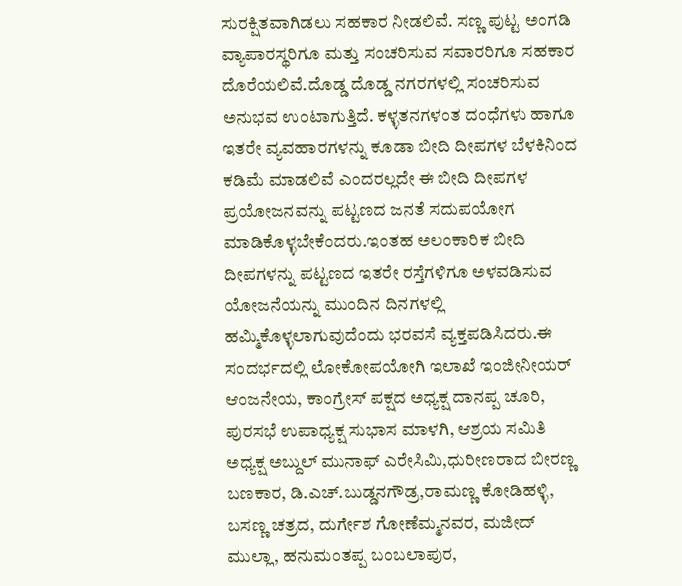ಸುರಕ್ಷಿತವಾಗಿಡಲು ಸಹಕಾರ ನೀಡಲಿವೆ. ಸಣ್ಣ ಪುಟ್ಟ ಅಂಗಡಿ ವ್ಯಾಪಾರಸ್ಥರಿಗೂ ಮತ್ತು ಸಂಚರಿಸುವ ಸವಾರರಿಗೂ ಸಹಕಾರ ದೊರೆಯಲಿವೆ.ದೊಡ್ಡ ದೊಡ್ಡ ನಗರಗಳಲ್ಲಿ ಸಂಚರಿಸುವ ಅನುಭವ ಉಂಟಾಗುತ್ತಿದೆ. ಕಳ್ಳತನಗಳಂತ ದಂಧೆಗಳು ಹಾಗೂ ಇತರೇ ವ್ಯವಹಾರಗಳನ್ನು ಕೂಡಾ ಬೀದಿ ದೀಪಗಳ ಬೆಳಕಿನಿಂದ ಕಡಿಮೆ ಮಾಡಲಿವೆ ಎಂದರಲ್ಲದೇ ಈ ಬೀದಿ ದೀಪಗಳ ಪ್ರಯೋಜನವನ್ನು ಪಟ್ಟಣದ ಜನತೆ ಸದುಪಯೋಗ ಮಾಡಿಕೊಳ್ಳಬೇಕೆಂದರು.ಇಂತಹ ಅಲಂಕಾರಿಕ ಬೀದಿ ದೀಪಗಳನ್ನು ಪಟ್ಟಣದ ಇತರೇ ರಸ್ತೆಗಳಿಗೂ ಅಳವಡಿಸುವ ಯೋಜನೆಯನ್ನು ಮುಂದಿನ ದಿನಗಳಲ್ಲಿ ಹಮ್ಮಿಕೊಳ್ಳಲಾಗುವುದೆಂದು ಭರವಸೆ ವ್ಯಕ್ತಪಡಿಸಿದರು.ಈ ಸಂದರ್ಭದಲ್ಲಿ ಲೋಕೋಪಯೋಗಿ ಇಲಾಖೆ ಇಂಜೀನೀಯರ್ ಆಂಜನೇಯ, ಕಾಂಗ್ರೇಸ್ ಪಕ್ಷದ ಅಧ್ಯಕ್ಷ ದಾನಪ್ಪ ಚೂರಿ, ಪುರಸಭೆ ಉಪಾಧ್ಯಕ್ಷ ಸುಭಾಸ ಮಾಳಗಿ, ಆಶ್ರಯ ಸಮಿತಿ ಅಧ್ಯಕ್ಷ ಅಬ್ದುಲ್ ಮುನಾಫ್ ಎರೇಸಿಮಿ,ಧುರೀಣರಾದ ಬೀರಣ್ಣ ಬಣಕಾರ, ಡಿ.ಎಚ್.ಬುಡ್ಡನಗೌಡ್ರ,ರಾಮಣ್ಣ ಕೋಡಿಹಳ್ಳಿ, ಬಸಣ್ಣ ಚತ್ರದ, ದುರ್ಗೇಶ ಗೋಣೆಮ್ಮನವರ, ಮಜೀದ್ ಮುಲ್ಲಾ, ಹನುಮಂತಪ್ಪ ಬಂಬಲಾಪುರ,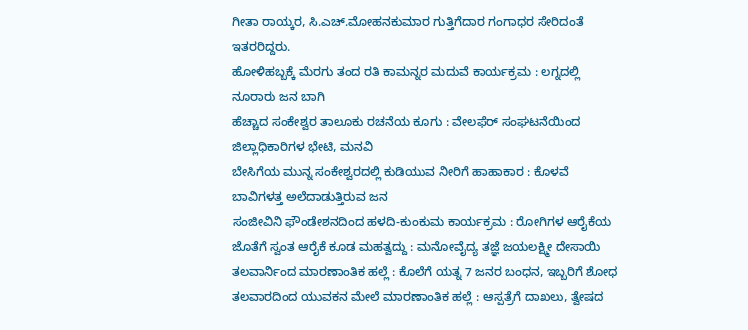ಗೀತಾ ರಾಯ್ಕರ, ಸಿ.ಎಚ್.ಮೋಹನಕುಮಾರ ಗುತ್ತಿಗೆದಾರ ಗಂಗಾಧರ ಸೇರಿದಂತೆ ಇತರರಿದ್ದರು.
ಹೋಳಿಹಬ್ಬಕ್ಕೆ ಮೆರಗು ತಂದ ರತಿ ಕಾಮನ್ನರ ಮದುವೆ ಕಾರ್ಯಕ್ರಮ : ಲಗ್ನದಲ್ಲಿ ನೂರಾರು ಜನ ಬಾಗಿ
ಹೆಚ್ಚಾದ ಸಂಕೇಶ್ವರ ತಾಲೂಕು ರಚನೆಯ ಕೂಗು : ವೇಲಫೆರ್ ಸಂಘಟನೆಯಿಂದ ಜಿಲ್ಲಾಧಿಕಾರಿಗಳ ಭೇಟಿ, ಮನವಿ
ಬೇಸಿಗೆಯ ಮುನ್ನ ಸಂಕೇಶ್ವರದಲ್ಲಿ ಕುಡಿಯುವ ನೀರಿಗೆ ಹಾಹಾಕಾರ : ಕೊಳವೆ ಬಾವಿಗಳತ್ತ ಅಲೆದಾಡುತ್ತಿರುವ ಜನ
ಸಂಜೀವಿನಿ ಫೌಂಡೇಶನದಿಂದ ಹಳದಿ-ಕುಂಕುಮ ಕಾರ್ಯಕ್ರಮ : ರೋಗಿಗಳ ಆರೈಕೆಯ ಜೊತೆಗೆ ಸ್ವಂತ ಆರೈಕೆ ಕೂಡ ಮಹತ್ವದ್ದು : ಮನೋವೈದ್ಯ ತಜ್ಞೆ ಜಯಲಕ್ಷ್ಮೀ ದೇಸಾಯಿ
ತಲವಾರ್ನಿಂದ ಮಾರಣಾಂತಿಕ ಹಲ್ಲೆ : ಕೊಲೆಗೆ ಯತ್ನ 7 ಜನರ ಬಂಧನ, ಇಬ್ಬರಿಗೆ ಶೋಧ
ತಲವಾರದಿಂದ ಯುವಕನ ಮೇಲೆ ಮಾರಣಾಂತಿಕ ಹಲ್ಲೆ : ಆಸ್ಪತ್ರೆಗೆ ದಾಖಲು, ತ್ವೇಷದ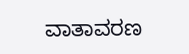ವಾತಾವರಣ